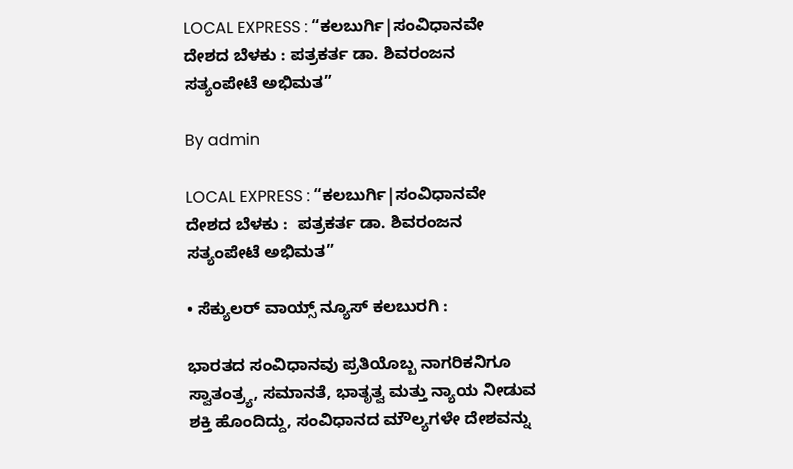LOCAL EXPRESS : “ಕಲಬುರ್ಗಿ|ಸಂವಿಧಾನವೇ ದೇಶದ ಬೆಳಕು : ಪತ್ರಕರ್ತ ಡಾ. ಶಿವರಂಜನ ಸತ್ಯಂಪೇಟೆ ಅಭಿಮತ”

By admin

LOCAL EXPRESS : “ಕಲಬುರ್ಗಿ|ಸಂವಿಧಾನವೇ ದೇಶದ ಬೆಳಕು :  ಪತ್ರಕರ್ತ ಡಾ. ಶಿವರಂಜನ ಸತ್ಯಂಪೇಟೆ ಅಭಿಮತ”

• ಸೆಕ್ಯುಲರ್‌ ವಾಯ್ಸ್‌ ನ್ಯೂಸ್‌ ಕಲಬುರಗಿ :

ಭಾರತದ ಸಂವಿಧಾನವು ಪ್ರತಿಯೊಬ್ಬ ನಾಗರಿಕನಿಗೂ ಸ್ವಾತಂತ್ರ್ಯ, ಸಮಾನತೆ, ಭಾತೃತ್ವ ಮತ್ತು ನ್ಯಾಯ ನೀಡುವ ಶಕ್ತಿ ಹೊಂದಿದ್ದು, ಸಂವಿಧಾನದ ಮೌಲ್ಯಗಳೇ ದೇಶವನ್ನು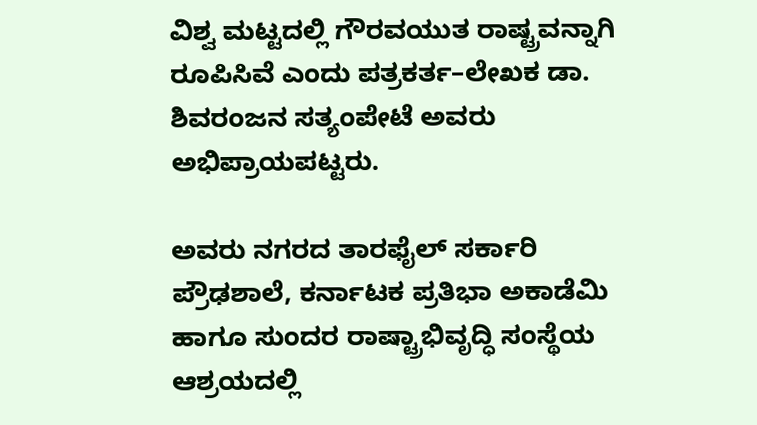ವಿಶ್ವ ಮಟ್ಟದಲ್ಲಿ ಗೌರವಯುತ ರಾಷ್ಟ್ರವನ್ನಾಗಿ ರೂಪಿಸಿವೆ ಎಂದು ಪತ್ರಕರ್ತ–ಲೇಖಕ ಡಾ. ಶಿವರಂಜನ ಸತ್ಯಂಪೇಟೆ ಅವರು ಅಭಿಪ್ರಾಯಪಟ್ಟರು.

ಅವರು ನಗರದ ತಾರಫೈಲ್ ಸರ್ಕಾರಿ ಪ್ರೌಢಶಾಲೆ, ಕರ್ನಾಟಕ ಪ್ರತಿಭಾ ಅಕಾಡೆಮಿ ಹಾಗೂ ಸುಂದರ ರಾಷ್ಟ್ರಾಭಿವೃದ್ಧಿ ಸಂಸ್ಥೆಯ ಆಶ್ರಯದಲ್ಲಿ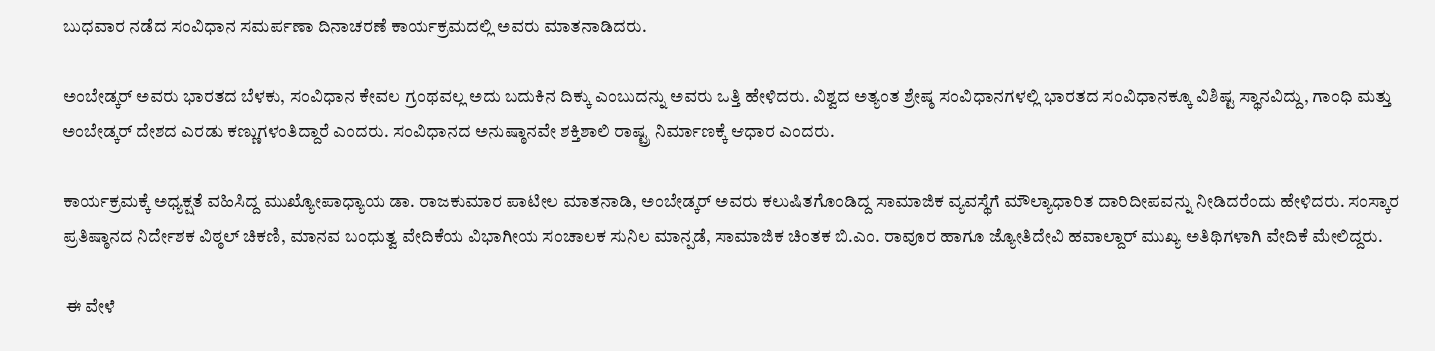ಬುಧವಾರ ನಡೆದ ಸಂವಿಧಾನ ಸಮರ್ಪಣಾ ದಿನಾಚರಣೆ ಕಾರ್ಯಕ್ರಮದಲ್ಲಿ ಅವರು ಮಾತನಾಡಿದರು.

ಅಂಬೇಡ್ಕರ್ ಅವರು ಭಾರತದ ಬೆಳಕು, ಸಂವಿಧಾನ ಕೇವಲ ಗ್ರಂಥವಲ್ಲ ಅದು ಬದುಕಿನ ದಿಕ್ಕು ಎಂಬುದನ್ನು ಅವರು ಒತ್ತಿ ಹೇಳಿದರು. ವಿಶ್ವದ ಅತ್ಯಂತ ಶ್ರೇಷ್ಠ ಸಂವಿಧಾನಗಳಲ್ಲಿ ಭಾರತದ ಸಂವಿಧಾನಕ್ಕೂ ವಿಶಿಷ್ಟ ಸ್ಥಾನವಿದ್ದು, ಗಾಂಧಿ ಮತ್ತು ಅಂಬೇಡ್ಕರ್ ದೇಶದ ಎರಡು ಕಣ್ಣುಗಳಂತಿದ್ದಾರೆ ಎಂದರು. ಸಂವಿಧಾನದ ಅನುಷ್ಠಾನವೇ ಶಕ್ತಿಶಾಲಿ ರಾಷ್ಟ್ರ ನಿರ್ಮಾಣಕ್ಕೆ ಆಧಾರ ಎಂದರು.

ಕಾರ್ಯಕ್ರಮಕ್ಕೆ ಅಧ್ಯಕ್ಷತೆ ವಹಿಸಿದ್ದ ಮುಖ್ಯೋಪಾಧ್ಯಾಯ ಡಾ. ರಾಜಕುಮಾರ ಪಾಟೀಲ ಮಾತನಾಡಿ, ಅಂಬೇಡ್ಕರ್ ಅವರು ಕಲುಷಿತಗೊಂಡಿದ್ದ ಸಾಮಾಜಿಕ ವ್ಯವಸ್ಥೆಗೆ ಮೌಲ್ಯಾಧಾರಿತ ದಾರಿದೀಪವನ್ನು ನೀಡಿದರೆಂದು ಹೇಳಿದರು. ಸಂಸ್ಕಾರ ಪ್ರತಿಷ್ಠಾನದ ನಿರ್ದೇಶಕ ವಿಠ್ಠಲ್ ಚಿಕಣಿ, ಮಾನವ ಬಂಧುತ್ವ ವೇದಿಕೆಯ ವಿಭಾಗೀಯ ಸಂಚಾಲಕ ಸುನಿಲ ಮಾನ್ಪಡೆ, ಸಾಮಾಜಿಕ ಚಿಂತಕ ಬಿ.ಎಂ. ರಾವೂರ ಹಾಗೂ ಜ್ಯೋತಿದೇವಿ ಹವಾಲ್ದಾರ್ ಮುಖ್ಯ ಅತಿಥಿಗಳಾಗಿ ವೇದಿಕೆ ಮೇಲಿದ್ದರು.

 ಈ ವೇಳೆ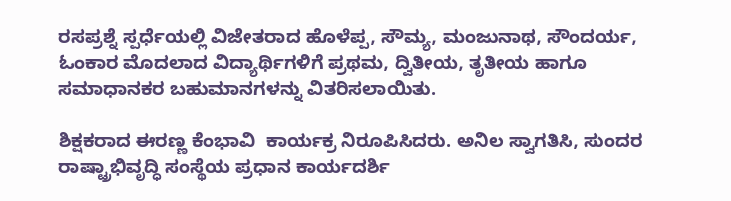ರಸಪ್ರಶ್ನೆ ಸ್ಪರ್ಧೆಯಲ್ಲಿ ವಿಜೇತರಾದ ಹೊಳೆಪ್ಪ, ಸೌಮ್ಯ, ಮಂಜುನಾಥ, ಸೌಂದರ್ಯ, ಓಂಕಾರ ಮೊದಲಾದ ವಿದ್ಯಾರ್ಥಿಗಳಿಗೆ ಪ್ರಥಮ, ದ್ವಿತೀಯ, ತೃತೀಯ ಹಾಗೂ ಸಮಾಧಾನಕರ ಬಹುಮಾನಗಳನ್ನು ವಿತರಿಸಲಾಯಿತು.

ಶಿಕ್ಷಕರಾದ ಈರಣ್ಣ ಕೆಂಭಾವಿ  ಕಾರ್ಯಕ್ರ ನಿರೂಪಿಸಿದರು. ಅನಿಲ ಸ್ವಾಗತಿಸಿ, ಸುಂದರ ರಾಷ್ಟ್ರಾಭಿವೃದ್ಧಿ ಸಂಸ್ಥೆಯ ಪ್ರಧಾನ ಕಾರ್ಯದರ್ಶಿ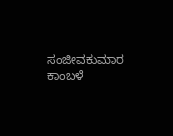ಸಂಜೀವಕುಮಾರ ಕಾಂಬಳೆ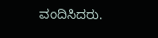ವಂದಿಸಿದರು.